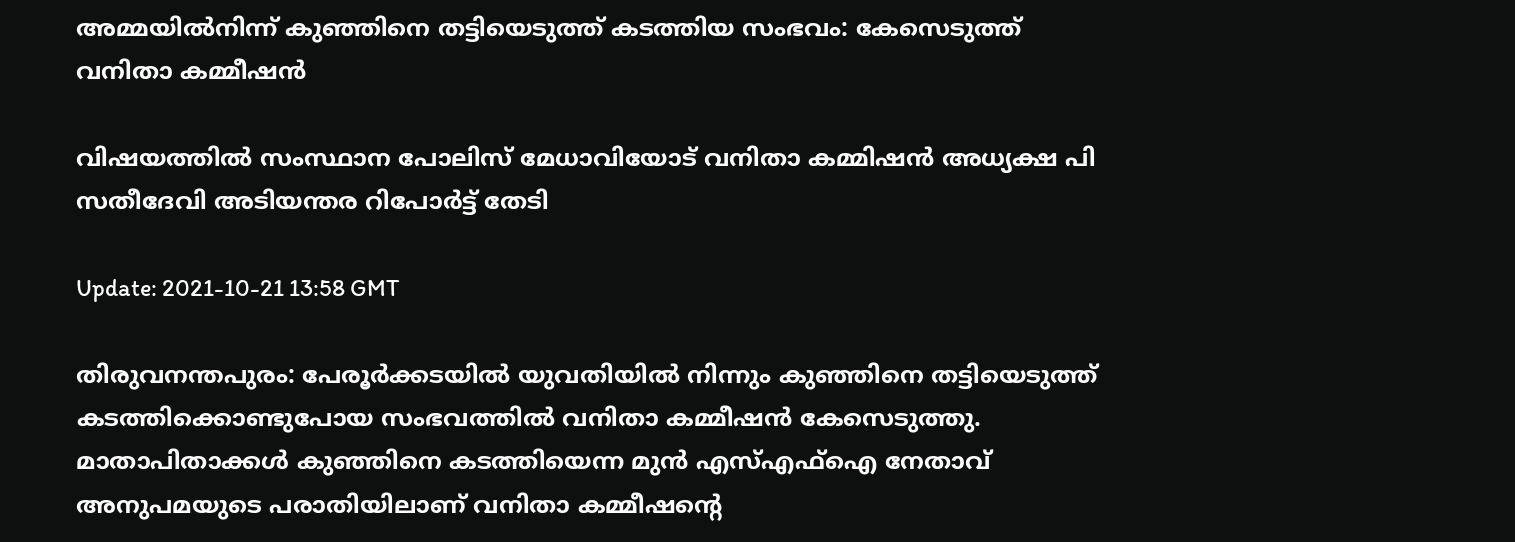അമ്മയില്‍നിന്ന് കുഞ്ഞിനെ തട്ടിയെടുത്ത് കടത്തിയ സംഭവം: കേസെടുത്ത് വനിതാ കമ്മീഷന്‍

വിഷയത്തില്‍ സംസ്ഥാന പോലിസ് മേധാവിയോട് വനിതാ കമ്മിഷന്‍ അധ്യക്ഷ പി സതീദേവി അടിയന്തര റിപോര്‍ട്ട് തേടി

Update: 2021-10-21 13:58 GMT

തിരുവനന്തപുരം: പേരൂര്‍ക്കടയില്‍ യുവതിയില്‍ നിന്നും കുഞ്ഞിനെ തട്ടിയെടുത്ത് കടത്തിക്കൊണ്ടുപോയ സംഭവത്തില്‍ വനിതാ കമ്മീഷന്‍ കേസെടുത്തു. മാതാപിതാക്കള്‍ കുഞ്ഞിനെ കടത്തിയെന്ന മുന്‍ എസ്എഫ്‌ഐ നേതാവ് അനുപമയുടെ പരാതിയിലാണ് വനിതാ കമ്മീഷന്റെ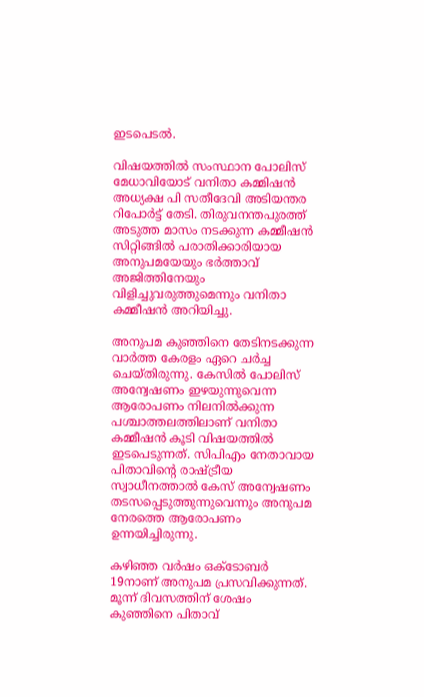ഇടപെടല്‍.

വിഷയത്തില്‍ സംസ്ഥാന പോലിസ് മേധാവിയോട് വനിതാ കമ്മിഷന്‍ അധ്യക്ഷ പി സതീദേവി അടിയന്തര റിപോര്‍ട്ട് തേടി. തിരുവനന്തപുരത്ത് അടുത്ത മാസം നടക്കുന്ന കമ്മീഷന്‍ സിറ്റിങ്ങില്‍ പരാതിക്കാരിയായ അനുപമയേയും ഭര്‍ത്താവ് അജിത്തിനേയും വിളിച്ചുവരുത്തുമെന്നും വനിതാ കമ്മീഷന്‍ അറിയിച്ചു.

അനുപമ കുഞ്ഞിനെ തേടിനടക്കുന്ന വാര്‍ത്ത കേരളം ഏറെ ചര്‍ച്ച ചെയ്തിരുന്നു. കേസില്‍ പോലിസ് അന്വേഷണം ഇഴയുന്നുവെന്ന ആരോപണം നിലനില്‍ക്കുന്ന പശ്ചാത്തലത്തിലാണ് വനിതാ കമ്മീഷന്‍ കൂടി വിഷയത്തില്‍ ഇടപെടുന്നത്. സിപിഎം നേതാവായ പിതാവിന്റെ രാഷ്ട്രീയ സ്വാധീനത്താല്‍ കേസ് അന്വേഷണം തടസപ്പെടുത്തുന്നുവെന്നും അനുപമ നേരത്തെ ആരോപണം ഉന്നയിച്ചിരുന്നു.

കഴിഞ്ഞ വര്‍ഷം ഒക്ടോബര്‍ 19നാണ് അനുപമ പ്രസവിക്കുന്നത്. മൂന്ന് ദിവസത്തിന് ശേഷം കുഞ്ഞിനെ പിതാവ്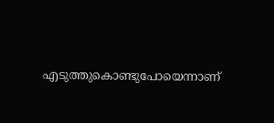എടുത്തുകൊണ്ടുപോയെന്നാണ്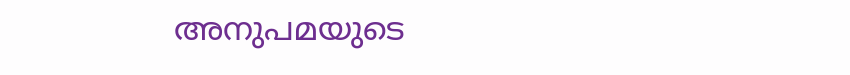അനുപമയുടെ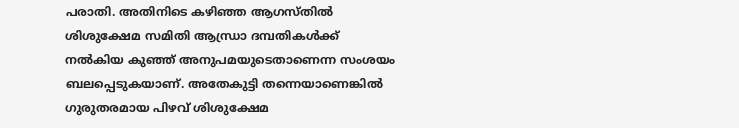പരാതി. അതിനിടെ കഴിഞ്ഞ ആഗസ്തില്‍ ശിശുക്ഷേമ സമിതി ആന്ധ്രാ ദമ്പതികള്‍ക്ക് നല്‍കിയ കുഞ്ഞ് അനുപമയുടെതാണെന്ന സംശയം ബലപ്പെടുകയാണ്. അതേകുട്ടി തന്നെയാണെങ്കില്‍ ഗുരുതരമായ പിഴവ് ശിശുക്ഷേമ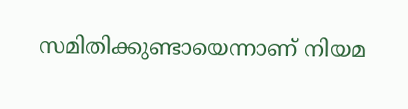സമിതിക്കുണ്ടായെന്നാണ് നിയമ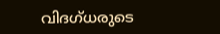വിദഗ്ധരുടെ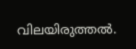വിലയിരുത്തല്‍.